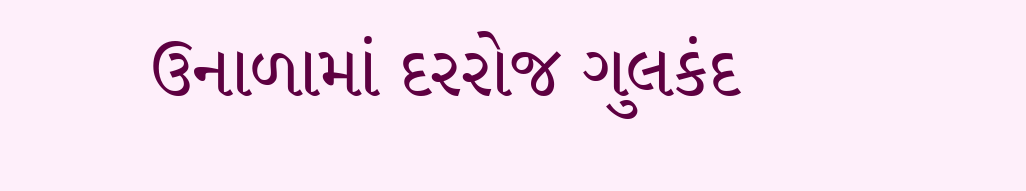ઉનાળામાં દરરોજ ગુલકંદ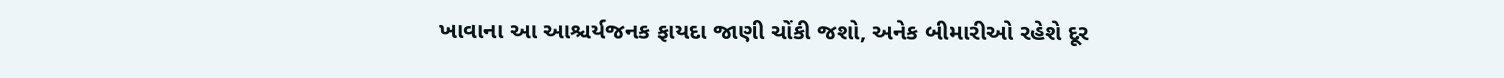ખાવાના આ આશ્ચર્યજનક ફાયદા જાણી ચોંકી જશો, અનેક બીમારીઓ રહેશે દૂર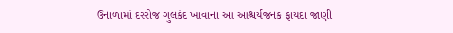ઉનાળામાં દરરોજ ગુલકંદ ખાવાના આ આશ્ચર્યજનક ફાયદા જાણી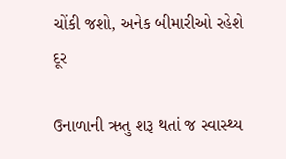ચોંકી જશો, અનેક બીમારીઓ રહેશે દૂર

ઉનાળાની ઋતુ શરૂ થતાં જ સ્વાસ્થ્ય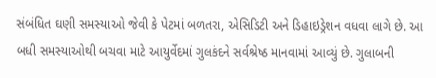સંબંધિત ઘણી સમસ્યાઓ જેવી કે પેટમાં બળતરા, એસિડિટી અને ડિહાઇડ્રેશન વધવા લાગે છે. આ બધી સમસ્યાઓથી બચવા માટે આયુર્વેદમાં ગુલકંદને સર્વશ્રેષ્ઠ માનવામાં આવ્યું છે. ગુલાબની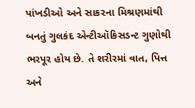પાંખડીઓ અને સાકરના મિશ્રણમાંથી બનતું ગુલકંદ એન્ટીઑકિસડન્ટ ગુણોથી ભરપૂર હોય છે. તે શરીરમાં વાત, પિત્ત અને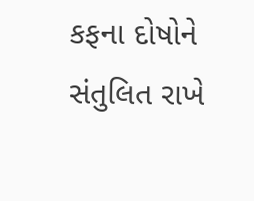કફના દોષોને સંતુલિત રાખે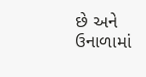છે અને ઉનાળામાં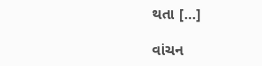થતા […]

વાંચન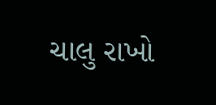ચાલુ રાખો